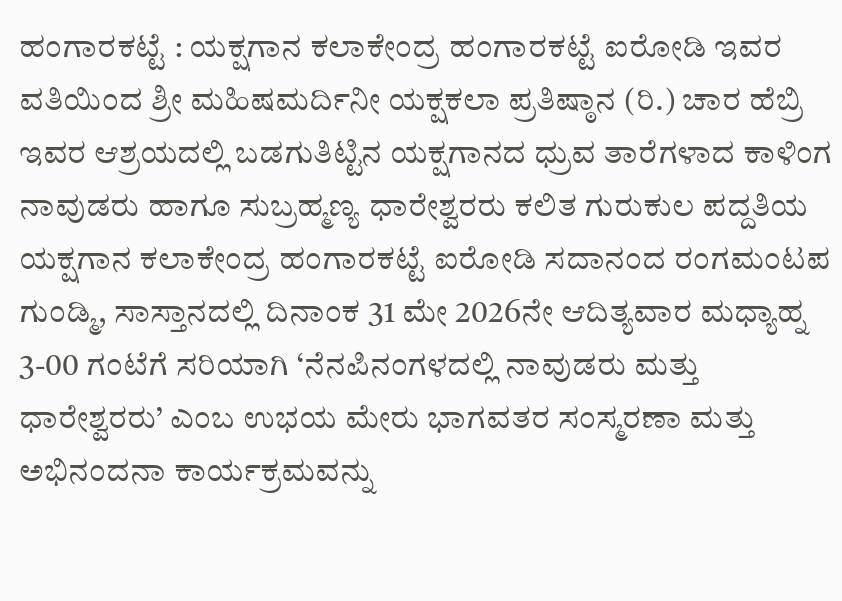ಹಂಗಾರಕಟ್ಟೆ : ಯಕ್ಷಗಾನ ಕಲಾಕೇಂದ್ರ ಹಂಗಾರಕಟ್ಟೆ ಐರೋಡಿ ಇವರ ವತಿಯಿಂದ ಶ್ರೀ ಮಹಿಷಮರ್ದಿನೀ ಯಕ್ಷಕಲಾ ಪ್ರತಿಷ್ಠಾನ (ರಿ.) ಚಾರ ಹೆಬ್ರಿ ಇವರ ಆಶ್ರಯದಲ್ಲಿ ಬಡಗುತಿಟ್ಟಿನ ಯಕ್ಷಗಾನದ ಧ್ರುವ ತಾರೆಗಳಾದ ಕಾಳಿಂಗ ನಾವುಡರು ಹಾಗೂ ಸುಬ್ರಹ್ಮಣ್ಯ ಧಾರೇಶ್ವರರು ಕಲಿತ ಗುರುಕುಲ ಪದ್ದತಿಯ ಯಕ್ಷಗಾನ ಕಲಾಕೇಂದ್ರ ಹಂಗಾರಕಟ್ಟೆ ಐರೋಡಿ ಸದಾನಂದ ರಂಗಮಂಟಪ ಗುಂಡ್ಮಿ, ಸಾಸ್ತಾನದಲ್ಲಿ ದಿನಾಂಕ 31 ಮೇ 2026ನೇ ಆದಿತ್ಯವಾರ ಮಧ್ಯಾಹ್ನ 3-00 ಗಂಟೆಗೆ ಸರಿಯಾಗಿ ‘ನೆನಪಿನಂಗಳದಲ್ಲಿ ನಾವುಡರು ಮತ್ತು ಧಾರೇಶ್ವರರು’ ಎಂಬ ಉಭಯ ಮೇರು ಭಾಗವತರ ಸಂಸ್ಮರಣಾ ಮತ್ತು ಅಭಿನಂದನಾ ಕಾರ್ಯಕ್ರಮವನ್ನು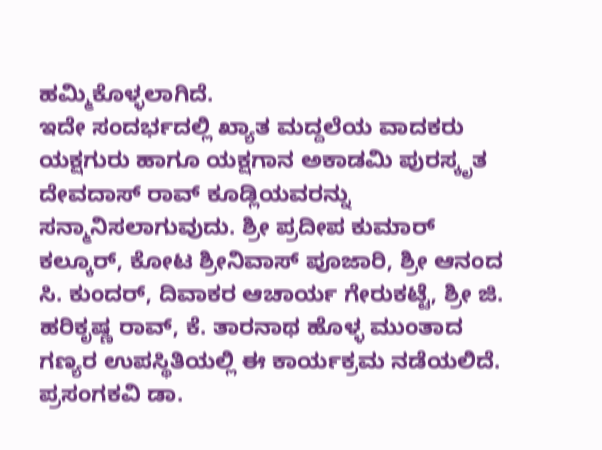ಹಮ್ಮಿಕೊಳ್ಳಲಾಗಿದೆ.
ಇದೇ ಸಂದರ್ಭದಲ್ಲಿ ಖ್ಯಾತ ಮದ್ದಲೆಯ ವಾದಕರು ಯಕ್ಷಗುರು ಹಾಗೂ ಯಕ್ಷಗಾನ ಅಕಾಡಮಿ ಪುರಸ್ಕೃತ ದೇವದಾಸ್ ರಾವ್ ಕೂಡ್ಲಿಯವರನ್ನು ಸನ್ಮಾನಿಸಲಾಗುವುದು. ಶ್ರೀ ಪ್ರದೀಪ ಕುಮಾರ್ ಕಲ್ಕೂರ್, ಕೋಟ ಶ್ರೀನಿವಾಸ್ ಪೂಜಾರಿ, ಶ್ರೀ ಆನಂದ ಸಿ. ಕುಂದರ್, ದಿವಾಕರ ಆಚಾರ್ಯ ಗೇರುಕಟ್ಟೆ, ಶ್ರೀ ಜಿ. ಹರಿಕೃಷ್ಣ ರಾವ್, ಕೆ. ತಾರನಾಥ ಹೊಳ್ಳ ಮುಂತಾದ ಗಣ್ಯರ ಉಪಸ್ಥಿತಿಯಲ್ಲಿ ಈ ಕಾರ್ಯಕ್ರಮ ನಡೆಯಲಿದೆ. ಪ್ರಸಂಗಕವಿ ಡಾ.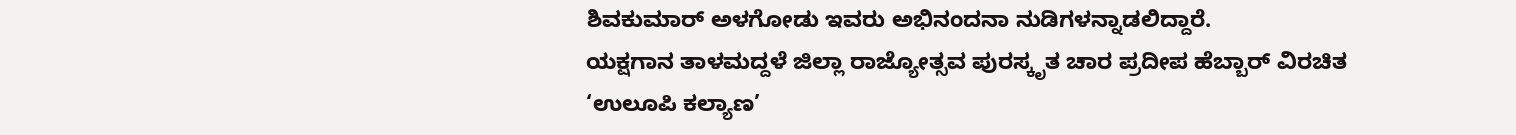ಶಿವಕುಮಾರ್ ಅಳಗೋಡು ಇವರು ಅಭಿನಂದನಾ ನುಡಿಗಳನ್ನಾಡಲಿದ್ದಾರೆ.
ಯಕ್ಷಗಾನ ತಾಳಮದ್ದಳೆ ಜಿಲ್ಲಾ ರಾಜ್ಯೋತ್ಸವ ಪುರಸ್ಕೃತ ಚಾರ ಪ್ರದೀಪ ಹೆಬ್ಬಾರ್ ವಿರಚಿತ ‘ಉಲೂಪಿ ಕಲ್ಯಾಣ’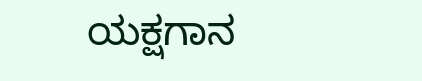ಯಕ್ಷಗಾನ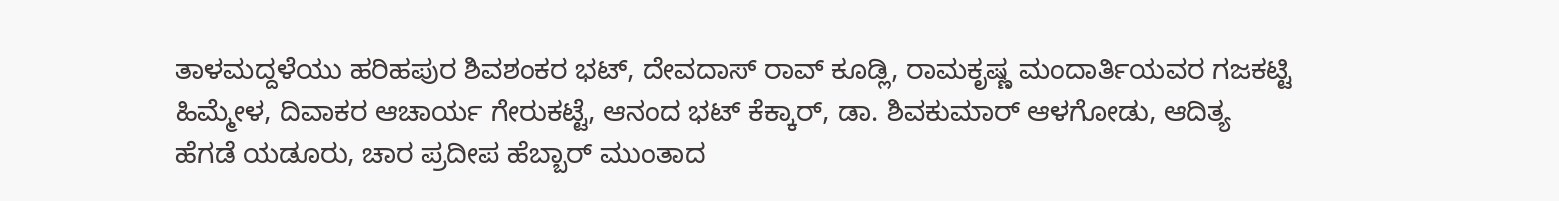ತಾಳಮದ್ದಳೆಯು ಹರಿಹಪುರ ಶಿವಶಂಕರ ಭಟ್, ದೇವದಾಸ್ ರಾವ್ ಕೂಡ್ಲಿ, ರಾಮಕೃಷ್ಣ ಮಂದಾರ್ತಿಯವರ ಗಜಕಟ್ಟಿ ಹಿಮ್ಮೇಳ, ದಿವಾಕರ ಆಚಾರ್ಯ ಗೇರುಕಟ್ಟೆ, ಆನಂದ ಭಟ್ ಕೆಕ್ಕಾರ್, ಡಾ. ಶಿವಕುಮಾರ್ ಆಳಗೋಡು, ಆದಿತ್ಯ ಹೆಗಡೆ ಯಡೂರು, ಚಾರ ಪ್ರದೀಪ ಹೆಬ್ಬಾರ್ ಮುಂತಾದ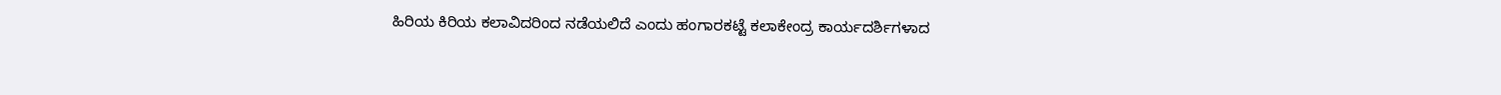ಹಿರಿಯ ಕಿರಿಯ ಕಲಾವಿದರಿಂದ ನಡೆಯಲಿದೆ ಎಂದು ಹಂಗಾರಕಟ್ಟೆ ಕಲಾಕೇಂದ್ರ ಕಾರ್ಯದರ್ಶಿಗಳಾದ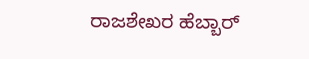ರಾಜಶೇಖರ ಹೆಬ್ಬಾರ್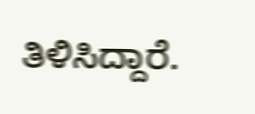ತಿಳಿಸಿದ್ದಾರೆ.